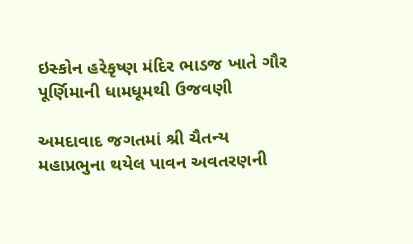ઇસ્કોન હરેકૃષ્ણ મંદિર ભાડજ ખાતે ગૌર પૂર્ણિમાની ધામધૂમથી ઉજવણી

અમદાવાદ જગતમાં શ્રી ચૈતન્ય મહાપ્રભુના થયેલ પાવન અવતરણની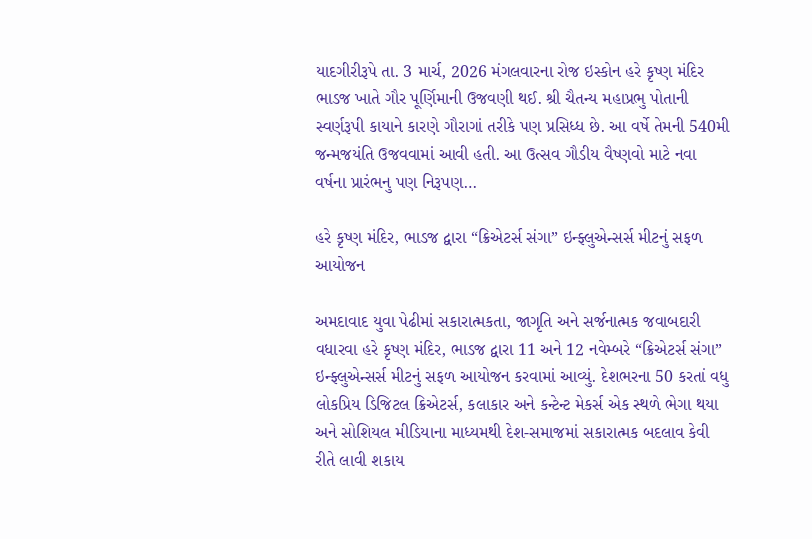યાદગીરીરૂપે તા. 3 માર્ચ, 2026 મંગલવારના રોજ ઇસ્કોન હરે કૃષ્ણ મંદિર ભાડજ ખાતે ગૌર પૂર્ણિમાની ઉજવણી થઈ. શ્રી ચૈતન્ય મહાપ્રભુ પોતાની સ્વર્ણરૂપી કાયાને કારણે ગૌરાગાં તરીકે પણ પ્રસિધ્ધ છે. આ વર્ષે તેમની 540મી જન્મજયંતિ ઉજવવામાં આવી હતી. આ ઉત્સવ ગૌડીય વૈષ્ણવો માટે નવા વર્ષના પ્રારંભનુ પણ નિરૂપણ…

હરે કૃષ્ણ મંદિર, ભાડજ દ્વારા “ક્રિએટર્સ સંગા” ઇન્ફ્લુએન્સર્સ મીટનું સફળ આયોજન

અમદાવાદ યુવા પેઢીમાં સકારાત્મકતા, જાગૃતિ અને સર્જનાત્મક જવાબદારી વધારવા હરે કૃષ્ણ મંદિર, ભાડજ દ્વારા 11 અને 12 નવેમ્બરે “ક્રિએટર્સ સંગા” ઇન્ફ્લુએન્સર્સ મીટનું સફળ આયોજન કરવામાં આવ્યું. દેશભરના 50 કરતાં વધુ લોકપ્રિય ડિજિટલ ક્રિએટર્સ, કલાકાર અને કન્ટેન્ટ મેકર્સ એક સ્થળે ભેગા થયા અને સોશિયલ મીડિયાના માધ્યમથી દેશ-સમાજમાં સકારાત્મક બદલાવ કેવી રીતે લાવી શકાય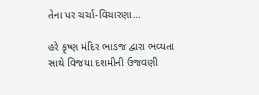તેના પર ચર્ચા-વિચારણા…

હરે કૃષ્ણ મંદિર ભાડજ દ્વારા ભવ્યતા સાથે વિજયા દશમીની ઉજવણી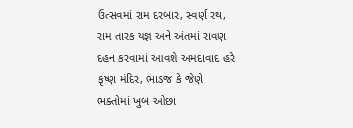ઉત્સવમાં રામ દરબાર, સ્વર્ણ રથ, રામ તારક યજ્ઞ અને અંતમાં રાવણ દહન કરવામાં આવશે અમદાવાદ હરે કૃષ્ણ મંદિર, ભાડજ કે જેણે ભક્તોમાં ખુબ ઓછા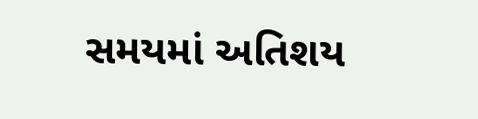સમયમાં અતિશય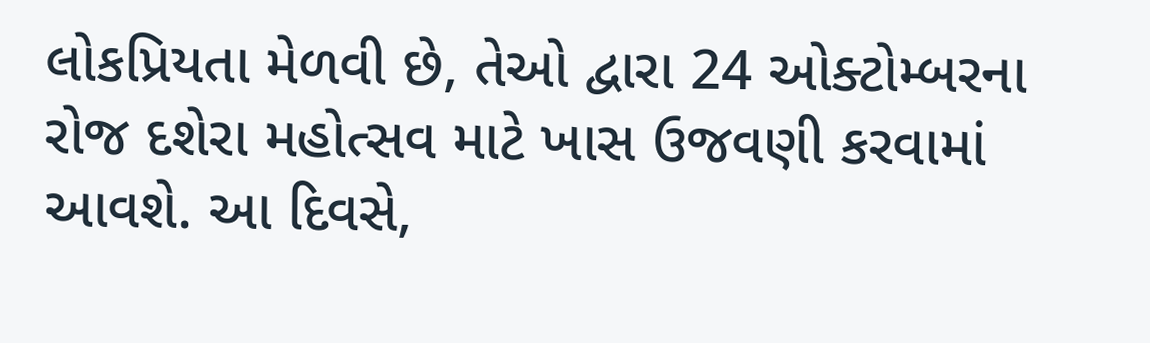લોકપ્રિયતા મેળવી છે, તેઓ દ્વારા 24 ઓક્ટોમ્બરના રોજ દશેરા મહોત્સવ માટે ખાસ ઉજવણી કરવામાં આવશે. આ દિવસે,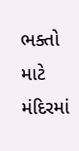ભક્તો માટે મંદિરમાં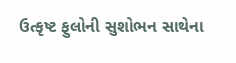ઉત્કૃષ્ટ ફુલોની સુશોભન સાથેના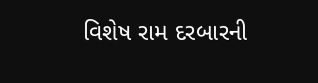વિશેષ રામ દરબારની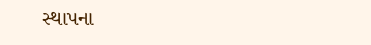સ્થાપના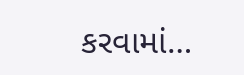કરવામાં…